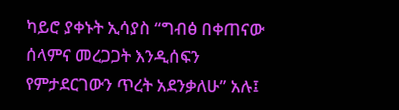ካይሮ ያቀኑት ኢሳያስ “ግብፅ በቀጠናው ሰላምና መረጋጋት እንዲሰፍን የምታደርገውን ጥረት አደንቃለሁ” አሉ፤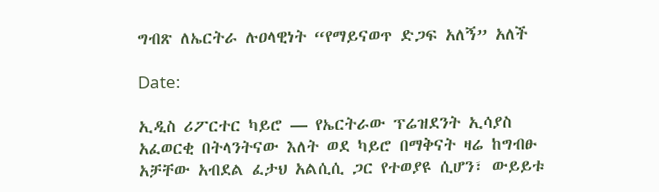ግብጽ ለኤርትራ ሉዐላዊነት “የማይናወጥ ድጋፍ አለኝ” አለች

Date:

ኢዲስ ሪፖርተር ካይሮ — የኤርትራው ፕሬዝደንት ኢሳያስ አፈወርቂ በትላንትናው እለት ወደ ካይሮ በማቅናት ዛሬ ከግብፁ አቻቸው አብደል ፈታህ አልሲሲ ጋር የተወያዩ ሲሆን፣ ውይይቱ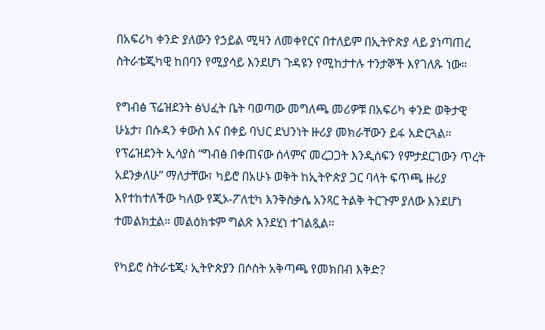በአፍሪካ ቀንድ ያለውን የኃይል ሚዛን ለመቀየርና በተለይም በኢትዮጵያ ላይ ያነጣጠረ ስትራቴጂካዊ ከበባን የሚያሳይ እንደሆነ ጉዳዩን የሚከታተሉ ተንታኞች እየገለጹ ነው።

የግብፅ ፕሬዝደንት ፅህፈት ቤት ባወጣው መግለጫ መሪዎቹ በአፍሪካ ቀንድ ወቅታዊ ሁኔታ፣ በሱዳን ቀውስ እና በቀይ ባህር ደህንነት ዙሪያ መክራቸውን ይፋ አድርጓል። የፕሬዝደንት ኢሳያስ “ግብፅ በቀጠናው ሰላምና መረጋጋት እንዲሰፍን የምታደርገውን ጥረት አደንቃለሁ” ማለታቸው፣ ካይሮ በአሁኑ ወቅት ከኢትዮጵያ ጋር ባላት ፍጥጫ ዙሪያ እየተከተለችው ካለው የጂኦ-ፖለቲካ እንቅስቃሴ አንጻር ትልቅ ትርጉም ያለው እንደሆነ ተመልክቷል። መልዕክቱም ግልጽ እንደሂነ ተገልጿል።

የካይሮ ስትራቴጂ፡ ኢትዮጵያን በሶስት አቅጣጫ የመክበብ እቅድ?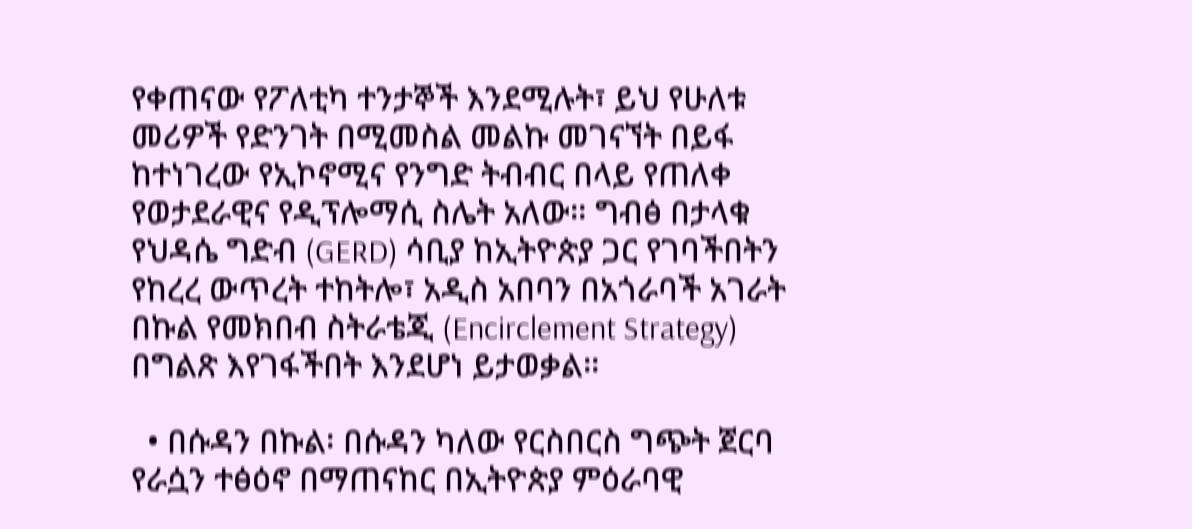የቀጠናው የፖለቲካ ተንታኞች እንደሚሉት፣ ይህ የሁለቱ መሪዎች የድንገት በሚመስል መልኩ መገናኘት በይፋ ከተነገረው የኢኮኖሚና የንግድ ትብብር በላይ የጠለቀ የወታደራዊና የዲፕሎማሲ ስሌት አለው። ግብፅ በታላቁ የህዳሴ ግድብ (GERD) ሳቢያ ከኢትዮጵያ ጋር የገባችበትን የከረረ ውጥረት ተከትሎ፣ አዲስ አበባን በአጎራባች አገራት በኩል የመክበብ ስትራቴጂ (Encirclement Strategy) በግልጽ እየገፋችበት እንደሆነ ይታወቃል።

  • በሱዳን በኩል፡ በሱዳን ካለው የርስበርስ ግጭት ጀርባ የራሷን ተፅዕኖ በማጠናከር በኢትዮጵያ ምዕራባዊ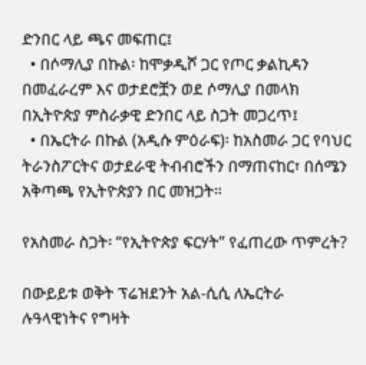ድንበር ላይ ጫና መፍጠር፤
  • በሶማሊያ በኩል፡ ከሞቃዲሾ ጋር የጦር ቃልኪዳን በመፈራረም እና ወታደሮቿን ወደ ሶማሊያ በመላክ በኢትዮጵያ ምስራቃዊ ድንበር ላይ ስጋት መጋረጥ፤
  • በኤርትራ በኩል (አዲሱ ምዕራፍ)፡ ከአስመራ ጋር የባህር ትራንስፖርትና ወታደራዊ ትብብሮችን በማጠናከር፣ በሰሜን አቅጣጫ የኢትዮጵያን በር መዝጋት።

የአስመራ ስጋት፡ “የኢትዮጵያ ፍርሃት” የፈጠረው ጥምረት?

በውይይቱ ወቅት ፕሬዝደንት አል-ሲሲ ለኤርትራ ሉዓላዊነትና የግዛት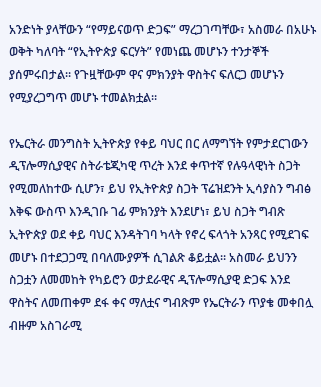አንድነት ያላቸውን “የማይናወጥ ድጋፍ” ማረጋገጣቸው፣ አስመራ በአሁኑ ወቅት ካለባት “የኢትዮጵያ ፍርሃት” የመነጨ መሆኑን ተንታኞች ያሰምሩበታል። የጉዟቸውም ዋና ምክንያት ዋስትና ፍለርጋ መሆኑን የሚያረጋግጥ መሆኑ ተመልክቷል።

የኤርትራ መንግስት ኢትዮጵያ የቀይ ባህር በር ለማግኘት የምታደርገውን ዲፕሎማሲያዊና ስትራቴጂካዊ ጥረት እንደ ቀጥተኛ የሉዓላዊነት ስጋት የሚመለከተው ሲሆን፣ ይህ የኢትዮጵያ ስጋት ፕሬዝደንት ኢሳያስን ግብፅ እቅፍ ውስጥ እንዲገቡ ገፊ ምክንያት እንደሆነ፣ ይህ ስጋት ግብጽ ኢትዮጵያ ወደ ቀይ ባህር እንዳትገባ ካላት የኖረ ፍላጎት አንጻር የሚደገፍ መሆኑ በተደጋጋሚ በባለሙያዎች ሲገልጽ ቆይቷል። አስመራ ይህንን ስጋቷን ለመመከት የካይሮን ወታደራዊና ዲፕሎማሲያዊ ድጋፍ እንደ ዋስትና ለመጠቀም ደፋ ቀና ማለቷና ግብጽም የኤርትራን ጥያቄ መቀበሏ ብዙም አስገራሚ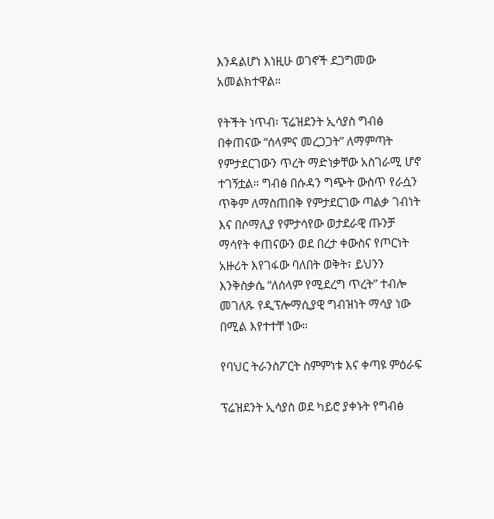እንዳልሆነ እነዚሁ ወገኖች ደጋግመው አመልክተዋል።

የትችት ነጥብ፡ ፕሬዝደንት ኢሳያስ ግብፅ በቀጠናው “ሰላምና መረጋጋት” ለማምጣት የምታደርገውን ጥረት ማድነቃቸው አስገራሚ ሆኖ ተገኝቷል። ግብፅ በሱዳን ግጭት ውስጥ የራሷን ጥቅም ለማስጠበቅ የምታደርገው ጣልቃ ገብነት እና በሶማሊያ የምታሳየው ወታደራዊ ጡንቻ ማሳየት ቀጠናውን ወደ በረታ ቀውስና የጦርነት አዙሪት እየገፋው ባለበት ወቅት፣ ይህንን እንቅስቃሴ “ለሰላም የሚደረግ ጥረት” ተብሎ መገለጹ የዲፕሎማሲያዊ ግብዝነት ማሳያ ነው በሚል እየተተቸ ነው።

የባህር ትራንስፖርት ስምምነቱ እና ቀጣዩ ምዕራፍ

ፕሬዝደንት ኢሳያስ ወደ ካይሮ ያቀኑት የግብፅ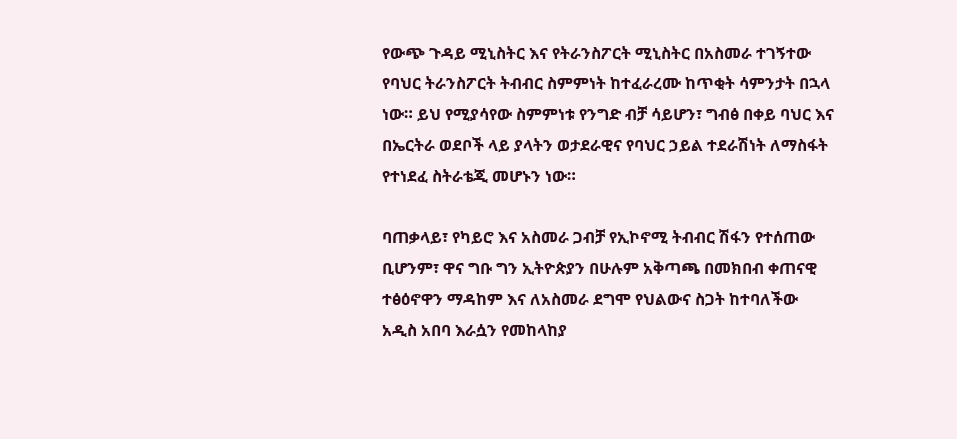የውጭ ጉዳይ ሚኒስትር እና የትራንስፖርት ሚኒስትር በአስመራ ተገኝተው የባህር ትራንስፖርት ትብብር ስምምነት ከተፈራረሙ ከጥቂት ሳምንታት በኋላ ነው። ይህ የሚያሳየው ስምምነቱ የንግድ ብቻ ሳይሆን፣ ግብፅ በቀይ ባህር እና በኤርትራ ወደቦች ላይ ያላትን ወታደራዊና የባህር ኃይል ተደራሽነት ለማስፋት የተነደፈ ስትራቴጂ መሆኑን ነው።

ባጠቃላይ፣ የካይሮ እና አስመራ ጋብቻ የኢኮኖሚ ትብብር ሽፋን የተሰጠው ቢሆንም፣ ዋና ግቡ ግን ኢትዮጵያን በሁሉም አቅጣጫ በመክበብ ቀጠናዊ ተፅዕኖዋን ማዳከም እና ለአስመራ ደግሞ የህልውና ስጋት ከተባለችው አዲስ አበባ እራሷን የመከላከያ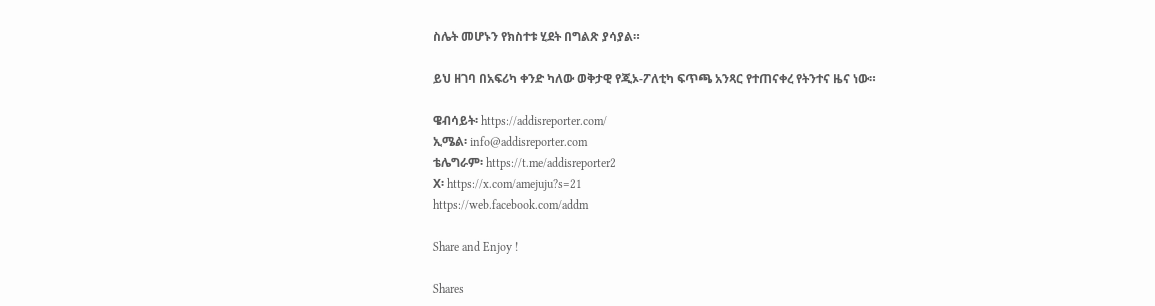ስሌት መሆኑን የክስተቱ ሂደት በግልጽ ያሳያል።

ይህ ዘገባ በአፍሪካ ቀንድ ካለው ወቅታዊ የጂኦ-ፖለቲካ ፍጥጫ አንጻር የተጠናቀረ የትንተና ዜና ነው።

ዌብሳይት፡ https://addisreporter.com/
ኢሜል፡ info@addisreporter.com
ቴሌግራም፡ https://t.me/addisreporter2
X፡ https://x.com/amejuju?s=21
https://web.facebook.com/addm

Share and Enjoy !

Shares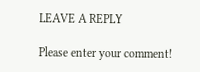LEAVE A REPLY

Please enter your comment!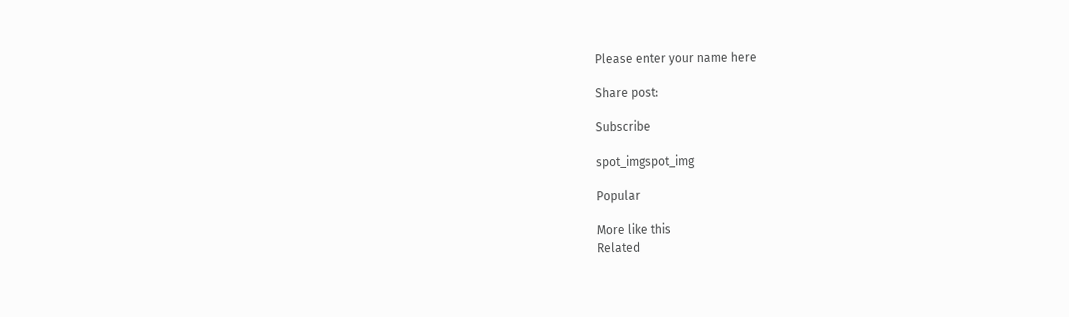Please enter your name here

Share post:

Subscribe

spot_imgspot_img

Popular

More like this
Related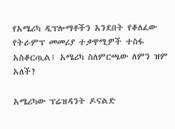የአሜሪካ ዲፕሎማቶችን አንደበት የቆለፈው የትራምፕ መመሪያ ተቃዋሚዎች ተስፋ አስቆርጧል፤ አሜሪካ ስለምርጫው ለምን ዝም አለች?

አሜሪካው ፕሬዝዳንት ዶናልድ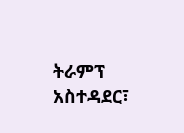ትራምፕ አስተዳደር፣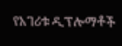የአገሪቱ ዲፕሎማቶች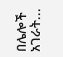በሌሎች አገራት...